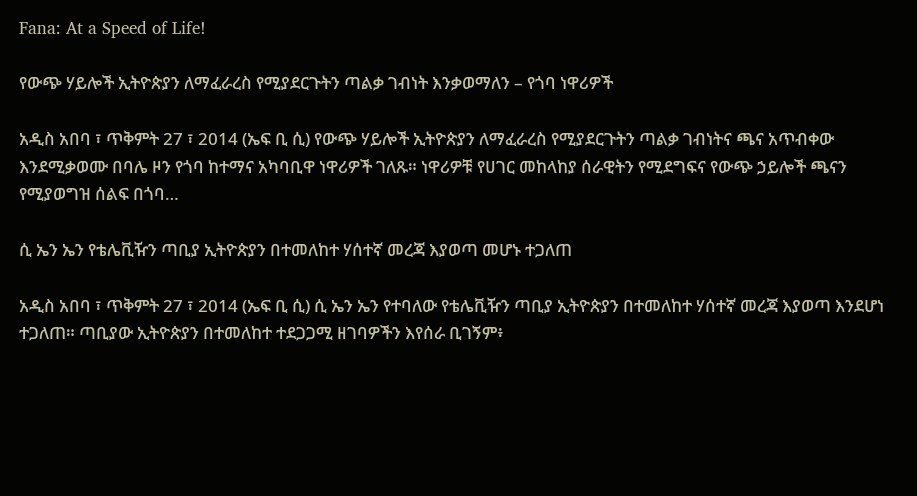Fana: At a Speed of Life!

የውጭ ሃይሎች ኢትዮጵያን ለማፈራረስ የሚያደርጉትን ጣልቃ ገብነት እንቃወማለን – የጎባ ነዋሪዎች

አዲስ አበባ ፣ ጥቅምት 27 ፣ 2014 (ኤፍ ቢ ሲ) የውጭ ሃይሎች ኢትዮጵያን ለማፈራረስ የሚያደርጉትን ጣልቃ ገብነትና ጫና አጥብቀው እንደሚቃወሙ በባሌ ዞን የጎባ ከተማና አካባቢዋ ነዋሪዎች ገለጹ። ነዋሪዎቹ የሀገር መከላከያ ሰራዊትን የሚደግፍና የውጭ ኃይሎች ጫናን የሚያወግዝ ሰልፍ በጎባ…

ሲ ኤን ኤን የቴሌቪዥን ጣቢያ ኢትዮጵያን በተመለከተ ሃሰተኛ መረጃ እያወጣ መሆኑ ተጋለጠ

አዲስ አበባ ፣ ጥቅምት 27 ፣ 2014 (ኤፍ ቢ ሲ) ሲ ኤን ኤን የተባለው የቴሌቪዥን ጣቢያ ኢትዮጵያን በተመለከተ ሃሰተኛ መረጃ እያወጣ እንደሆነ ተጋለጠ። ጣቢያው ኢትዮጵያን በተመለከተ ተደጋጋሚ ዘገባዎችን እየሰራ ቢገኝም፥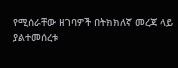የሚሰራቸው ዘገባዎች በትክክለኛ መረጃ ላይ ያልተመሰረቱ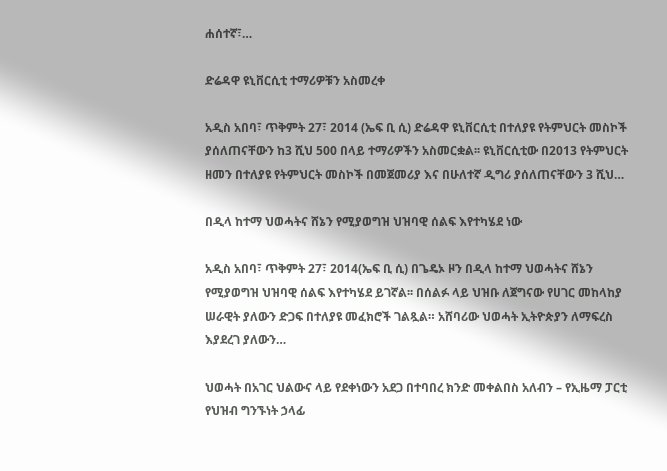ሐሰተኛ፣…

ድሬዳዋ ዩኒቨርሲቲ ተማሪዎቹን አስመረቀ

አዲስ አበባ፣ ጥቅምት 27፣ 2014 (ኤፍ ቢ ሲ) ድሬዳዋ ዩኒቨርሲቲ በተለያዩ የትምህርት መስኮች ያሰለጠናቸውን ከ3 ሺህ 500 በላይ ተማሪዎችን አስመርቋል፡፡ ዩኒቨርሲቲው በ2013 የትምህርት ዘመን በተለያዩ የትምህርት መስኮች በመጀመሪያ እና በሁለተኛ ዲግሪ ያሰለጠናቸውን 3 ሺህ…

በዲላ ከተማ ህወሓትና ሸኔን የሚያወግዝ ህዝባዊ ሰልፍ እየተካሄደ ነው

አዲስ አበባ፣ ጥቅምት 27፣ 2014(ኤፍ ቢ ሲ) በጌዴኦ ዞን በዲላ ከተማ ህወሓትና ሸኔን የሚያወግዝ ህዝባዊ ሰልፍ እየተካሄደ ይገኛል፡፡ በሰልፉ ላይ ህዝቡ ለጀግናው የሀገር መከላከያ ሠራዊት ያለውን ድጋፍ በተለያዩ መፈክሮች ገልጿል። አሸባሪው ህወሓት ኢትዮጵያን ለማፍረስ እያደረገ ያለውን…

ህወሓት በአገር ህልውና ላይ የደቀነውን አደጋ በተባበረ ክንድ መቀልበስ አለብን – የኢዜማ ፓርቲ የህዝብ ግንኙነት ኃላፊ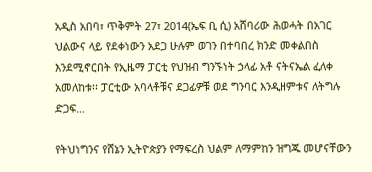አዲስ አበባ፣ ጥቅምት 27፣ 2014(ኤፍ ቢ ሲ) አሸባሪው ሕወሓት በአገር ህልውና ላይ የደቀነውን አደጋ ሁሉም ወገን በተባበረ ክንድ መቀልበስ እንደሚኖርበት የኢዜማ ፓርቲ የህዝብ ግንኙነት ኃላፊ አቶ ናትናኤል ፈለቀ አመለከቱ፡፡ ፓርቲው አባላቶቹና ደጋፊዎቹ ወደ ግንባር እንዲዘምቱና ለትግሉ ድጋፍ…

የትህነግንና የሸኔን ኢትዮጵያን የማፍረስ ህልም ለማምከን ዝግጁ መሆናቸውን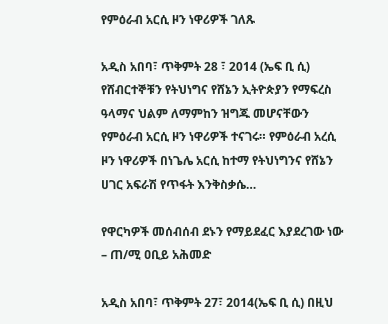የምዕራብ አርሲ ዞን ነዋሪዎች ገለጹ

አዲስ አበባ፣ ጥቅምት 28 ፣ 2014 (ኤፍ ቢ ሲ) የሸብርተኞቹን የትህነግና የሸኔን ኢትዮጵያን የማፍረስ ዓላማና ህልም ለማምከን ዝግጁ መሆናቸውን የምዕራብ አርሲ ዞን ነዋሪዎች ተናገሩ። የምዕራብ አረሲ ዞን ነዋሪዎች በነጌሌ አርሲ ከተማ የትህነግንና የሸኔን ሀገር አፍራሽ የጥፋት እንቅስቃሴ…

የዋርካዎች መሰብሰብ ደኑን የማይደፈር እያደረገው ነው – ጠ/ሚ ዐቢይ አሕመድ

አዲስ አበባ፣ ጥቅምት 27፣ 2014(ኤፍ ቢ ሲ) በዚህ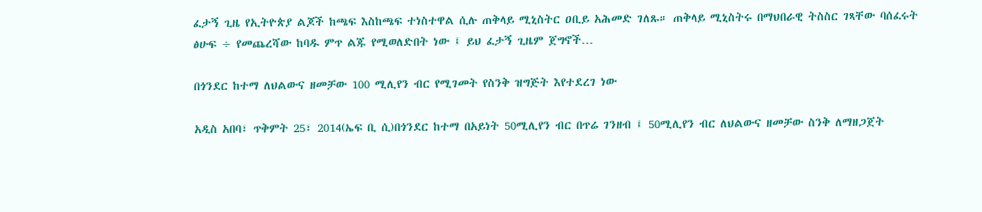ፈታኝ ጊዜ የኢትዮጵያ ልጆች ከጫፍ እስከጫፍ ተነስተዋል ሲሉ ጠቅላይ ሚኒስትር ዐቢይ አሕመድ ገለጹ። ጠቅላይ ሚኒስትሩ በማህበራዊ ትስስር ገጻቸው ባሰፈሩት ፅሁፍ ÷ የመጨረሻው ከባዱ ምጥ ልጁ የሚወለድበት ነው ፤ ይህ ፈታኝ ጊዜም ጀግኖች…

በጎንደር ከተማ ለህልውና ዘመቻው 100 ሚሊየን ብር የሚገመት የስንቅ ዝግጅት እየተደረገ ነው

አዲስ አበባ፣ ጥቅምት 25፣ 2014(ኤፍ ቢ ሲ)በጎንደር ከተማ በአይነት 50ሚሊየን ብር በጥሬ ገንዘብ ፤ 50ሚሊየን ብር ለህልውና ዘመቻው ስንቅ ለማዘጋጀት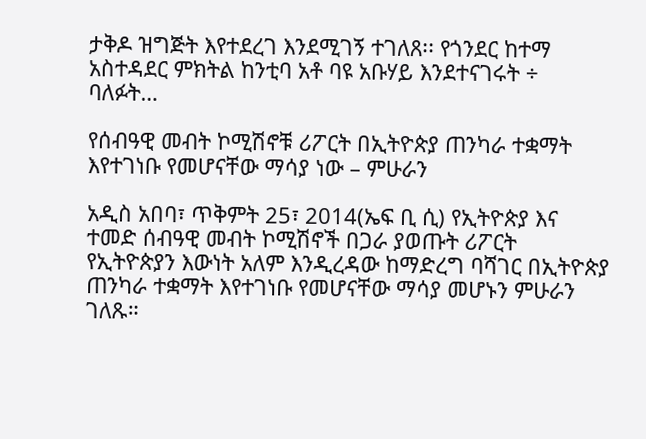ታቅዶ ዝግጅት እየተደረገ እንደሚገኝ ተገለጸ፡፡ የጎንደር ከተማ አስተዳደር ምክትል ከንቲባ አቶ ባዩ አቡሃይ እንደተናገሩት ÷ ባለፉት…

የሰብዓዊ መብት ኮሚሽኖቹ ሪፖርት በኢትዮጵያ ጠንካራ ተቋማት እየተገነቡ የመሆናቸው ማሳያ ነው – ምሁራን

አዲስ አበባ፣ ጥቅምት 25፣ 2014(ኤፍ ቢ ሲ) የኢትዮጵያ እና ተመድ ሰብዓዊ መብት ኮሚሽኖች በጋራ ያወጡት ሪፖርት የኢትዮጵያን እውነት አለም እንዲረዳው ከማድረግ ባሻገር በኢትዮጵያ ጠንካራ ተቋማት እየተገነቡ የመሆናቸው ማሳያ መሆኑን ምሁራን ገለጹ።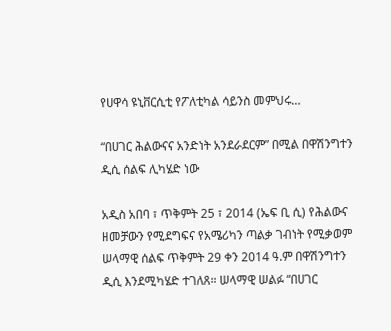የሀዋሳ ዩኒቨርሲቲ የፖለቲካል ሳይንስ መምህሩ…

“በሀገር ሕልውናና አንድነት አንደራደርም” በሚል በዋሽንግተን ዲሲ ሰልፍ ሊካሄድ ነው

አዲስ አበባ ፣ ጥቅምት 25 ፣ 2014 (ኤፍ ቢ ሲ) የሕልውና ዘመቻውን የሚደግፍና የአሜሪካን ጣልቃ ገብነት የሚቃወም ሠላማዊ ሰልፍ ጥቅምት 29 ቀን 2014 ዓ.ም በዋሽንግተን ዲሲ እንደሚካሄድ ተገለጸ። ሠላማዊ ሠልፉ “በሀገር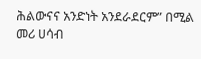ሕልውናና አንድነት አንደራደርም” በሚል መሪ ሀሳብ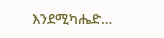እንደሚካሔድ…